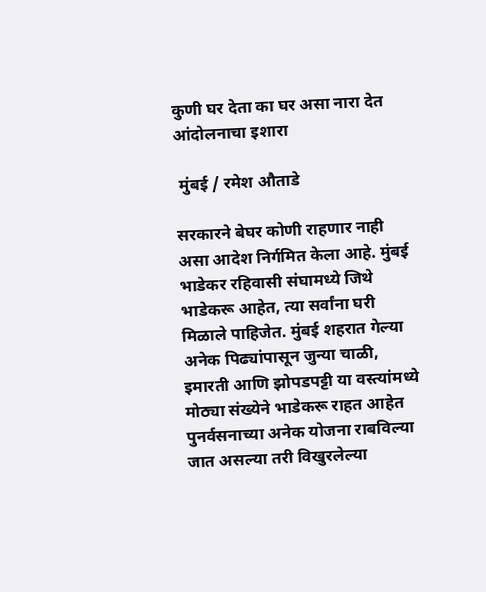कुणी घर देता का घर असा नारा देत आंदोलनाचा इशारा

 मुंबई / रमेश औताडे

सरकारने बेघर कोणी राहणार नाही असा आदेश निर्गमित केला आहे. मुंबई भाडेकर रहिवासी संघामध्ये जिथे भाडेकरू आहेत, त्या सर्वांना घरी मिळाले पाहिजेत. मुंबई शहरात गेल्या अनेक पिढ्यांपासून जुन्या चाळी, इमारती आणि झोपडपट्टी या वस्त्यांमध्ये मोठ्या संख्येने भाडेकरू राहत आहेत पुनर्वसनाच्या अनेक योजना राबविल्या जात असल्या तरी विखुरलेल्या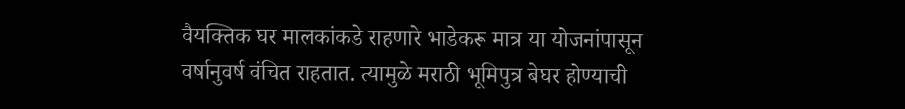वैयक्तिक घर मालकांकडे राहणारे भाडेकरू मात्र या योजनांपासून वर्षानुवर्ष वंचित राहतात. त्यामुळे मराठी भूमिपुत्र बेघर होण्याची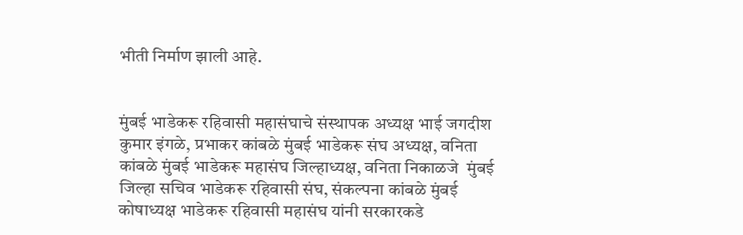भीती निर्माण झाली आहे.


मुंबई भाडेकरू रहिवासी महासंघाचे संस्थापक अध्यक्ष भाई जगदीश कुमार इंगळे, प्रभाकर कांबळे मुंबई भाडेकरू संघ अध्यक्ष, वनिता कांबळे मुंबई भाडेकरू महासंघ जिल्हाध्यक्ष, वनिता निकाळजे  मुंबई जिल्हा सचिव भाडेकरू रहिवासी संघ, संकल्पना कांबळे मुंबई कोषाध्यक्ष भाडेकरू रहिवासी महासंघ यांनी सरकारकडे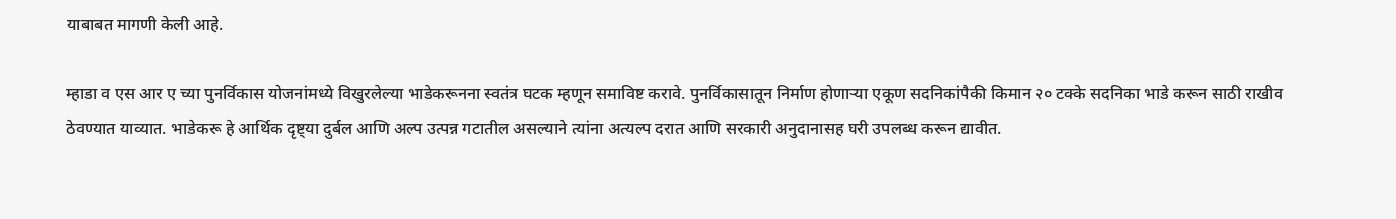याबाबत मागणी केली आहे.

म्हाडा व एस आर ए च्या पुनर्विकास योजनांमध्ये विखुरलेल्या भाडेकरूनना स्वतंत्र घटक म्हणून समाविष्ट करावे. पुनर्विकासातून निर्माण होणाऱ्या एकूण सदनिकांपैकी किमान २० टक्के सदनिका भाडे करून साठी राखीव ठेवण्यात याव्यात. भाडेकरू हे आर्थिक दृष्ट्या दुर्बल आणि अल्प उत्पन्न गटातील असल्याने त्यांना अत्यल्प दरात आणि सरकारी अनुदानासह घरी उपलब्ध करून द्यावीत.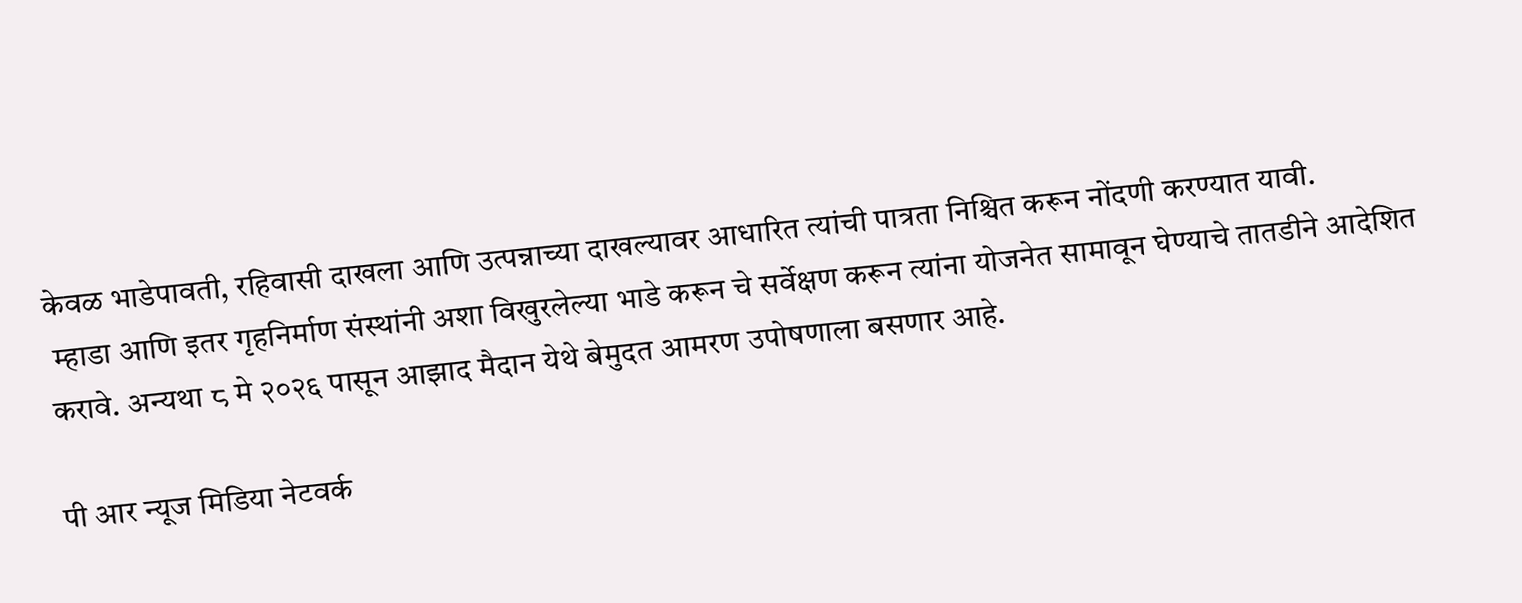केवळ भाडेपावती, रहिवासी दाखला आणि उत्पन्नाच्या दाखल्यावर आधारित त्यांची पात्रता निश्चित करून नोंदणी करण्यात यावी.
 म्हाडा आणि इतर गृहनिर्माण संस्थांनी अशा विखुरलेल्या भाडे करून चे सर्वेक्षण करून त्यांना योजनेत सामावून घेण्याचे तातडीने आदेशित करावे. अन्यथा ८ मे २०२६ पासून आझाद मैदान येथे बेमुदत आमरण उपोषणाला बसणार आहे.

पी आर न्यूज मिडिया नेटवर्क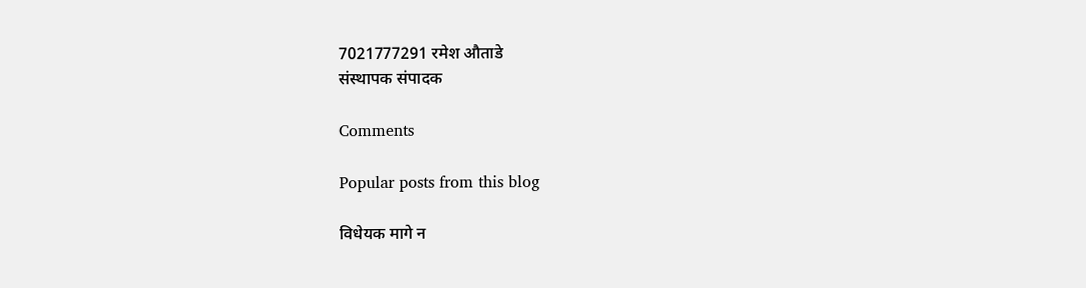7021777291 रमेश औताडे
संस्थापक संपादक

Comments

Popular posts from this blog

विधेयक मागे न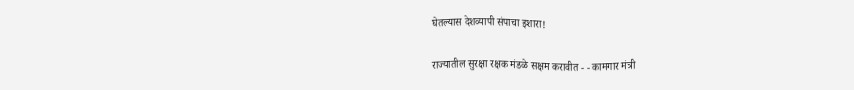घेतल्यास देशव्यापी संपाचा इशारा!

राज्यातील सुरक्षा रक्षक मंडळे सक्षम करावीत - - कामगार मंत्री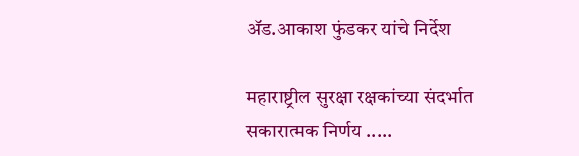ॲड.आकाश फुंडकर यांचे निर्देश

महाराष्ट्रील सुरक्षा रक्षकांच्या संदर्भात सकारात्मक निर्णय .....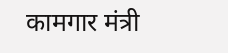कामगार मंत्री